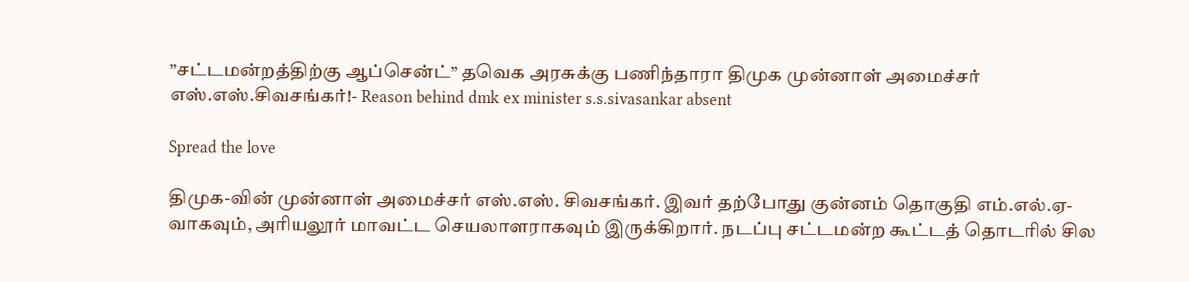”சட்டமன்றத்திற்கு ஆப்சென்ட்” தவெக அரசுக்கு பணிந்தாரா திமுக முன்னாள் அமைச்சர் எஸ்.எஸ்.சிவசங்கர்!- Reason behind dmk ex minister s.s.sivasankar absent

Spread the love

திமுக-வின் முன்னாள் அமைச்சர் எஸ்.எஸ். சிவசங்கர். இவர் தற்போது குன்னம் தொகுதி எம்.எல்.ஏ-வாகவும், அரியலூர் மாவட்ட செயலாளராகவும் இருக்கிறார். நடப்பு சட்டமன்ற கூட்டத் தொடரில் சில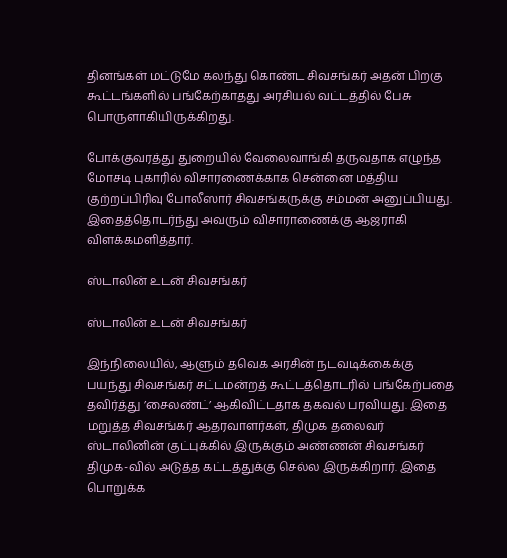தினங்கள் மட்டுமே கலந்து கொண்ட சிவசங்கர் அதன் பிறகு கூட்டங்களில் பங்கேற்காதது அரசியல் வட்டத்தில் பேசு பொருளாகியிருக்கிறது.

போக்குவரத்து துறையில் வேலைவாங்கி தருவதாக எழுந்த மோசடி புகாரில் விசாரணைக்காக சென்னை மத்திய குற்றப்பிரிவு போலீஸார் சிவசங்கருக்கு சம்மன் அனுப்பியது. இதைத்தொடர்ந்து அவரும் விசாராணைக்கு ஆஜராகி விளக்கமளித்தார்.

ஸ்டாலின் உடன் சிவசங்கர்

ஸ்டாலின் உடன் சிவசங்கர்

இந்நிலையில், ஆளும் தவெக அரசின் நடவடிக்கைக்கு பயந்து சிவசங்கர் சட்டமன்றத் கூட்டத்தொடரில் பங்கேற்பதை தவிர்த்து ’சைலண்ட்’ ஆகிவிட்டதாக தகவல் பரவியது. இதை மறுத்த சிவசங்கர் ஆதரவாளர்கள், திமுக தலைவர் ஸ்டாலினின் குட்புக்கில் இருக்கும் அண்ணன் சிவசங்கர் திமுக-வில் அடுத்த கட்டத்துக்கு செல்ல இருக்கிறார். இதை பொறுக்க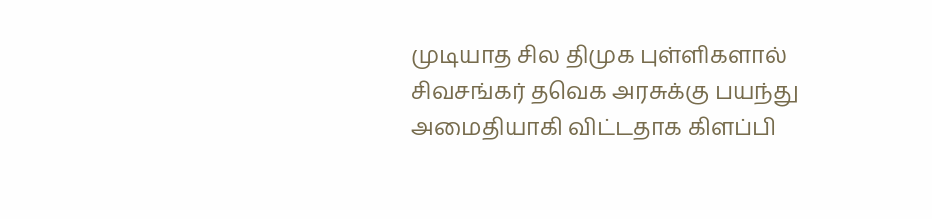முடியாத சில திமுக புள்ளிகளால் சிவசங்கர் தவெக அரசுக்கு பயந்து அமைதியாகி விட்டதாக கிளப்பி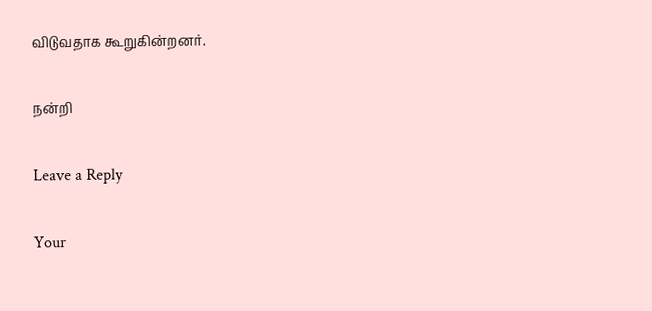விடுவதாக கூறுகின்றனர்.

நன்றி

Leave a Reply

Your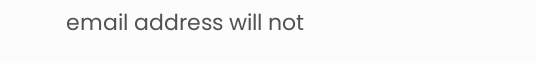email address will not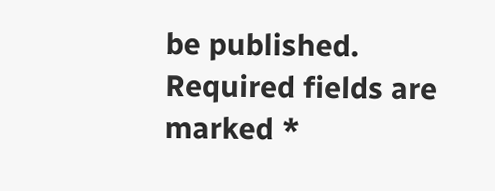be published. Required fields are marked *